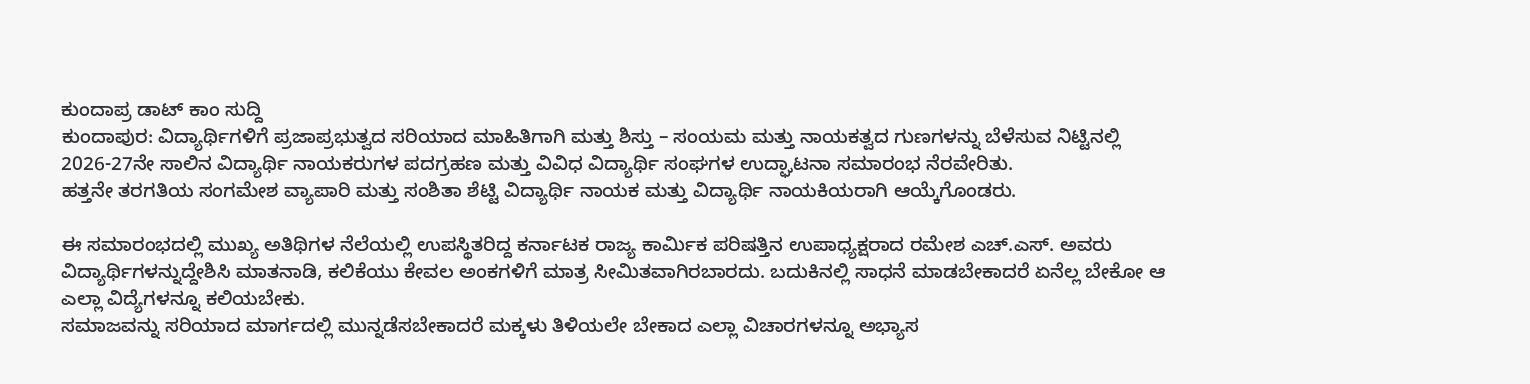ಕುಂದಾಪ್ರ ಡಾಟ್ ಕಾಂ ಸುದ್ದಿ
ಕುಂದಾಪುರ: ವಿದ್ಯಾರ್ಥಿಗಳಿಗೆ ಪ್ರಜಾಪ್ರಭುತ್ವದ ಸರಿಯಾದ ಮಾಹಿತಿಗಾಗಿ ಮತ್ತು ಶಿಸ್ತು – ಸಂಯಮ ಮತ್ತು ನಾಯಕತ್ವದ ಗುಣಗಳನ್ನು ಬೆಳೆಸುವ ನಿಟ್ಟಿನಲ್ಲಿ 2026-27ನೇ ಸಾಲಿನ ವಿದ್ಯಾರ್ಥಿ ನಾಯಕರುಗಳ ಪದಗ್ರಹಣ ಮತ್ತು ವಿವಿಧ ವಿದ್ಯಾರ್ಥಿ ಸಂಘಗಳ ಉದ್ಘಾಟನಾ ಸಮಾರಂಭ ನೆರವೇರಿತು.
ಹತ್ತನೇ ತರಗತಿಯ ಸಂಗಮೇಶ ವ್ಯಾಪಾರಿ ಮತ್ತು ಸಂಶಿತಾ ಶೆಟ್ಟಿ ವಿದ್ಯಾರ್ಥಿ ನಾಯಕ ಮತ್ತು ವಿದ್ಯಾರ್ಥಿ ನಾಯಕಿಯರಾಗಿ ಆಯ್ಕೆಗೊಂಡರು.

ಈ ಸಮಾರಂಭದಲ್ಲಿ ಮುಖ್ಯ ಅತಿಥಿಗಳ ನೆಲೆಯಲ್ಲಿ ಉಪಸ್ಥಿತರಿದ್ದ ಕರ್ನಾಟಕ ರಾಜ್ಯ ಕಾರ್ಮಿಕ ಪರಿಷತ್ತಿನ ಉಪಾಧ್ಯಕ್ಷರಾದ ರಮೇಶ ಎಚ್.ಎಸ್. ಅವರು ವಿದ್ಯಾರ್ಥಿಗಳನ್ನುದ್ದೇಶಿಸಿ ಮಾತನಾಡಿ, ಕಲಿಕೆಯು ಕೇವಲ ಅಂಕಗಳಿಗೆ ಮಾತ್ರ ಸೀಮಿತವಾಗಿರಬಾರದು. ಬದುಕಿನಲ್ಲಿ ಸಾಧನೆ ಮಾಡಬೇಕಾದರೆ ಏನೆಲ್ಲ ಬೇಕೋ ಆ ಎಲ್ಲಾ ವಿದ್ಯೆಗಳನ್ನೂ ಕಲಿಯಬೇಕು.
ಸಮಾಜವನ್ನು ಸರಿಯಾದ ಮಾರ್ಗದಲ್ಲಿ ಮುನ್ನಡೆಸಬೇಕಾದರೆ ಮಕ್ಕಳು ತಿಳಿಯಲೇ ಬೇಕಾದ ಎಲ್ಲಾ ವಿಚಾರಗಳನ್ನೂ ಅಭ್ಯಾಸ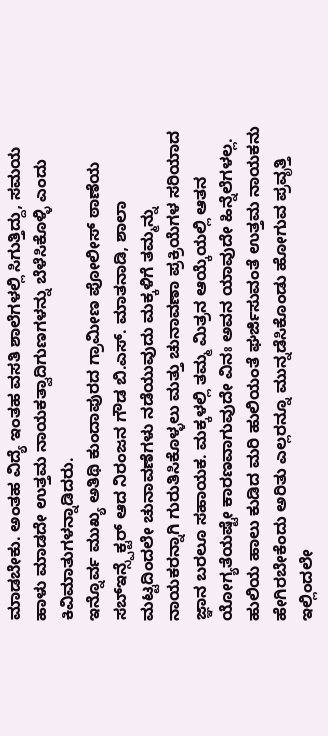ಮಾಡಬೇಕು. ಅಂತಹ ವಿದ್ಯೆ ಇಂತಹ ವಸತಿ ಶಾಲೆಗಳಲ್ಲಿ ಸಿಗುತ್ತಿದ್ದು, ಸಮಯ ಹಾಳು ಮಾಡದೇ ಉತ್ತಮ ನಾಯಕತ್ವಾದಿಗುಣಗಳನ್ನು ಬೆಳೆಸಿಕೊಳ್ಳಿ ಎಂದು ಕಿವಿಮಾತುಗಳನ್ನಾಡಿದರು.
ಇನ್ನೊರ್ವ ಮುಖ್ಯ ಅತಿಥಿ ಕುಂದಾಪುರದ ಗ್ರಾಮೀಣ ಪೋಲೀಸ್ ಠಾಣೆಯ ಸಬ್ಇನ್ಸ್ಪೆಕ್ಟರ್ ಆದ ನಿರಂಜನ ಗೌಡ ಬಿ.ಎಸ್. ಮಾತನಾಡಿ, ಶಾಲಾ ಮಟ್ಟದಿಂದಲೇ ಚುನಾವಣೆಗಳು ನಡೆಯುವುದು ಮಕ್ಕಳಿಗೆ ತಮ್ಮನ್ನು ನಾಯಕರನ್ನಾಗಿ ಗುರುತಿಸಿಕೊಳ್ಳಲು ಮತ್ತು ಚುನಾವಣಾ ಪ್ರಕ್ರಿಯೆಗಳ ಸರಿಯಾದ ಜ್ಞಾನ ಬರಲೂ ಸಹಾಯಕ. ಮಕ್ಕಳಲ್ಲಿ ತಮ್ಮ ಮಿತ್ರನ ಆಯ್ಕೆಯಲ್ಲಿ ಆತನ ಯೋಗ್ಯತೆಯಷ್ಟೇ ಕಾರಣವಾಗುವುದೇ ವಿನಃ ಅವನ ಯಾವುದೇ ಹಿನ್ನೆಲೆಗಳಲ್ಲ. ಹುಲಿಯ ಹಾಲು ಕುಡಿದ ಮರಿ ಹುಲಿಯಂತೆ ಘರ್ಜಿಸುವಂತೆ ಉತ್ತಮ ನಾಯಕನು ಹೇಗಿರಬೇಕೆಂದು ಅರಿತು ಎಲ್ಲರನ್ನೂ ಮುನ್ನಡೆಸಿಕೊಂಡು ಹೋಗುವ ಪ್ರವೃತ್ತಿ ಇಲ್ಲಿಂದಲೇ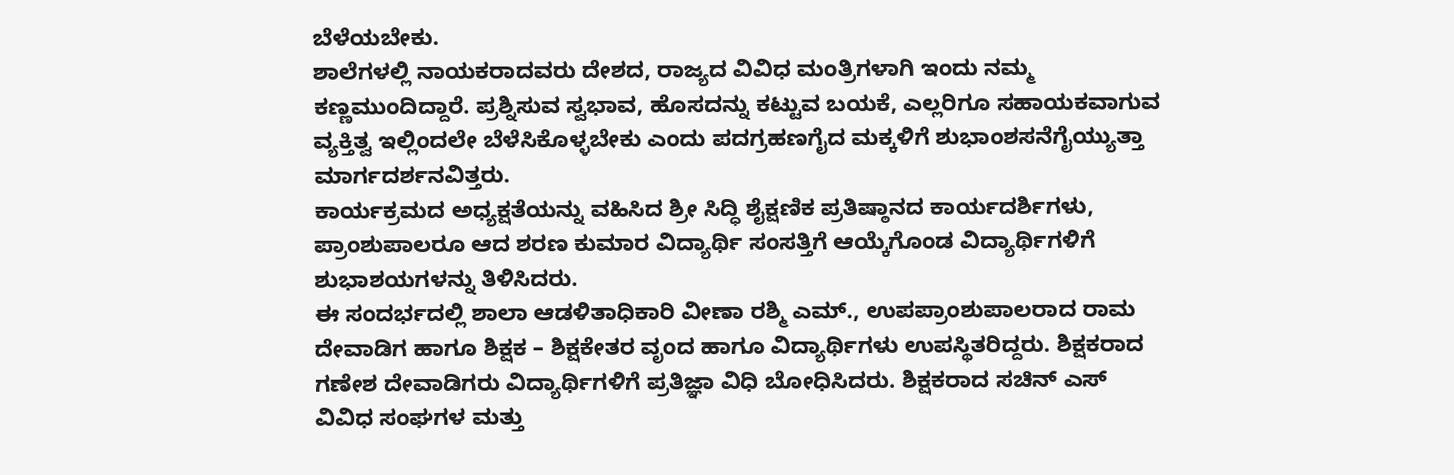ಬೆಳೆಯಬೇಕು.
ಶಾಲೆಗಳಲ್ಲಿ ನಾಯಕರಾದವರು ದೇಶದ, ರಾಜ್ಯದ ವಿವಿಧ ಮಂತ್ರಿಗಳಾಗಿ ಇಂದು ನಮ್ಮ ಕಣ್ಣಮುಂದಿದ್ದಾರೆ. ಪ್ರಶ್ನಿಸುವ ಸ್ವಭಾವ, ಹೊಸದನ್ನು ಕಟ್ಟುವ ಬಯಕೆ, ಎಲ್ಲರಿಗೂ ಸಹಾಯಕವಾಗುವ ವ್ಯಕ್ತಿತ್ವ ಇಲ್ಲಿಂದಲೇ ಬೆಳೆಸಿಕೊಳ್ಳಬೇಕು ಎಂದು ಪದಗ್ರಹಣಗೈದ ಮಕ್ಕಳಿಗೆ ಶುಭಾಂಶಸನೆಗೈಯ್ಯುತ್ತಾ ಮಾರ್ಗದರ್ಶನವಿತ್ತರು.
ಕಾರ್ಯಕ್ರಮದ ಅಧ್ಯಕ್ಷತೆಯನ್ನು ವಹಿಸಿದ ಶ್ರೀ ಸಿದ್ಧಿ ಶೈಕ್ಷಣಿಕ ಪ್ರತಿಷ್ಠಾನದ ಕಾರ್ಯದರ್ಶಿಗಳು, ಪ್ರಾಂಶುಪಾಲರೂ ಆದ ಶರಣ ಕುಮಾರ ವಿದ್ಯಾರ್ಥಿ ಸಂಸತ್ತಿಗೆ ಆಯ್ಕೆಗೊಂಡ ವಿದ್ಯಾರ್ಥಿಗಳಿಗೆ ಶುಭಾಶಯಗಳನ್ನು ತಿಳಿಸಿದರು.
ಈ ಸಂದರ್ಭದಲ್ಲಿ ಶಾಲಾ ಆಡಳಿತಾಧಿಕಾರಿ ವೀಣಾ ರಶ್ಮಿ ಎಮ್., ಉಪಪ್ರಾಂಶುಪಾಲರಾದ ರಾಮ ದೇವಾಡಿಗ ಹಾಗೂ ಶಿಕ್ಷಕ – ಶಿಕ್ಷಕೇತರ ವೃಂದ ಹಾಗೂ ವಿದ್ಯಾರ್ಥಿಗಳು ಉಪಸ್ಥಿತರಿದ್ದರು. ಶಿಕ್ಷಕರಾದ ಗಣೇಶ ದೇವಾಡಿಗರು ವಿದ್ಯಾರ್ಥಿಗಳಿಗೆ ಪ್ರತಿಜ್ಞಾ ವಿಧಿ ಬೋಧಿಸಿದರು. ಶಿಕ್ಷಕರಾದ ಸಚಿನ್ ಎಸ್ ವಿವಿಧ ಸಂಘಗಳ ಮತ್ತು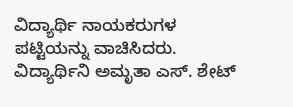ವಿದ್ಯಾರ್ಥಿ ನಾಯಕರುಗಳ ಪಟ್ಟಿಯನ್ನು ವಾಚಿಸಿದರು. ವಿದ್ಯಾರ್ಥಿನಿ ಅಮೃತಾ ಎಸ್. ಶೇಟ್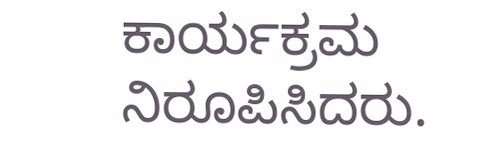ಕಾರ್ಯಕ್ರಮ ನಿರೂಪಿಸಿದರು.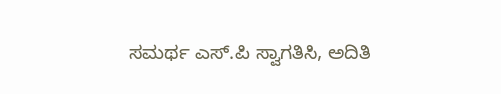ಸಮರ್ಥ ಎಸ್.ಪಿ ಸ್ವಾಗತಿಸಿ, ಅದಿತಿ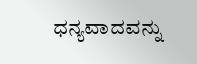ಧನ್ಯವಾದವನ್ನು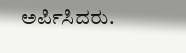ಅರ್ಪಿಸಿದರು.